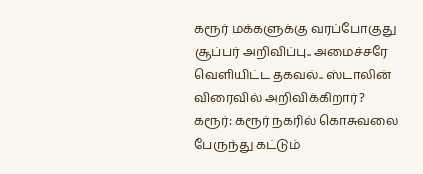கரூர் மக்களுக்கு வரப்போகுது சூப்பர் அறிவிப்பு.. அமைச்சரே வெளியிட்ட தகவல்.. ஸ்டாலின் விரைவில் அறிவிக்கிறார்?
கரூர்: கரூர் நகரில் கொசுவலை பேருந்து கட்டும்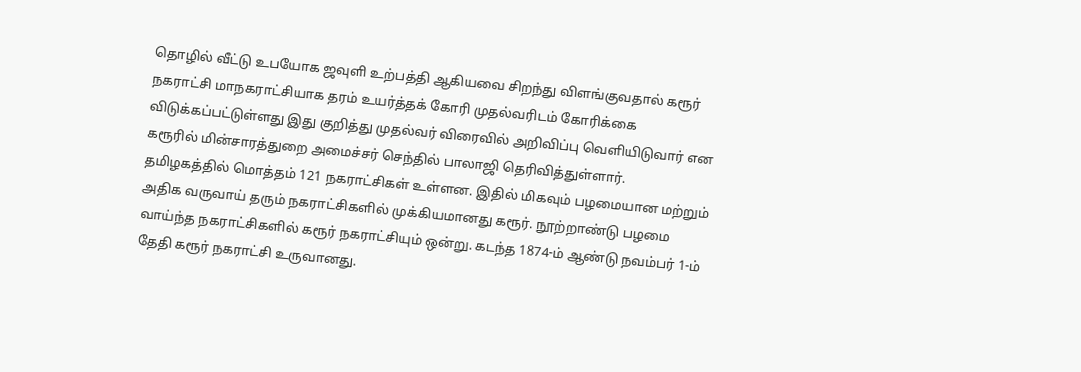தொழில் வீட்டு உபயோக ஜவுளி உற்பத்தி ஆகியவை சிறந்து விளங்குவதால் கரூர் நகராட்சி மாநகராட்சியாக தரம் உயர்த்தக் கோரி முதல்வரிடம் கோரிக்கை விடுக்கப்பட்டுள்ளது இது குறித்து முதல்வர் விரைவில் அறிவிப்பு வெளியிடுவார் என கரூரில் மின்சாரத்துறை அமைச்சர் செந்தில் பாலாஜி தெரிவித்துள்ளார்.
தமிழகத்தில் மொத்தம் 121 நகராட்சிகள் உள்ளன. இதில் மிகவும் பழமையான மற்றும் அதிக வருவாய் தரும் நகராட்சிகளில் முக்கியமானது கரூர். நூற்றாண்டு பழமை வாய்ந்த நகராட்சிகளில் கரூர் நகராட்சியும் ஒன்று. கடந்த 1874-ம் ஆண்டு நவம்பர் 1-ம் தேதி கரூர் நகராட்சி உருவானது.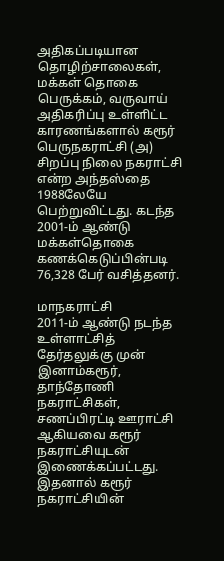அதிகப்படியான தொழிற்சாலைகள், மக்கள் தொகை பெருக்கம், வருவாய் அதிகரிப்பு உள்ளிட்ட காரணங்களால் கரூர் பெருநகராட்சி (அ) சிறப்பு நிலை நகராட்சி என்ற அந்தஸ்தை 1988லேயே பெற்றுவிட்டது. கடந்த 2001-ம் ஆண்டு மக்கள்தொகை கணக்கெடுப்பின்படி 76,328 பேர் வசித்தனர்.

மாநகராட்சி
2011-ம் ஆண்டு நடந்த உள்ளாட்சித் தேர்தலுக்கு முன் இனாம்கரூர், தாந்தோணி நகராட்சிகள், சணப்பிரட்டி ஊராட்சி ஆகியவை கரூர் நகராட்சியுடன் இணைக்கப்பட்டது. இதனால் கரூர் நகராட்சியின்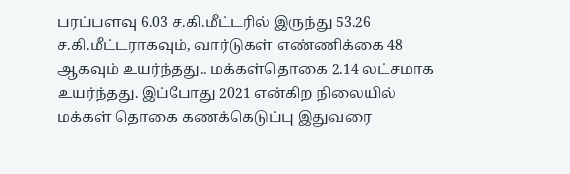பரப்பளவு 6.03 ச.கி.மீட்டரில் இருந்து 53.26 ச.கி.மீட்டராகவும், வார்டுகள் எண்ணிக்கை 48 ஆகவும் உயர்ந்தது.. மக்கள்தொகை 2.14 லட்சமாக உயர்ந்தது. இப்போது 2021 என்கிற நிலையில் மக்கள் தொகை கணக்கெடுப்பு இதுவரை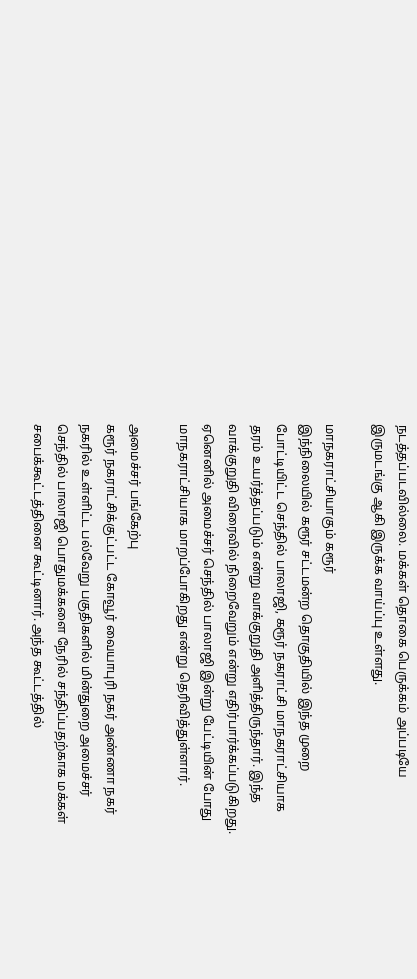நடத்தப்படவில்லை. மக்கள் தொகை பெருக்கம் அப்படியே இருமடங்கு ஆகி இருக்க வாய்ப்பு உள்ளது.

மாநகராட்சியாகும் கரூர்
இந்நிலையில் கரூர் சட்டமன்ற தொகுதியில் இந்த முறை போட்டியிட்ட செந்தில் பாலாஜி, கரூர் நகராட்சி மாநகராட்சியாக தரம் உயர்த்தப்படும் என்று வாக்குறுதி அளித்திருந்தார். இந்த வாக்குறுதி விரைவில் நிறைவேறும் என்று எதிர்பார்க்கப்படுகிறது. ஏனெனில் அமைச்சர் செந்தில் பாலாஜி இன்று பேட்டியின் போது மாநகராட்சியாக மாறப்போகிறது என்று தெரிவித்துள்ளார்.

அமைச்சர் பங்கேற்பு
கரூர் நகராட்சிக்குட்பட்ட கோவூர் வையாபுரி நகர் அண்ணா நகர் நகரில் உள்ளிட்ட பல்வேறு பகுதிகளில் மின்துறை அமைச்சர் செந்தில் பாலாஜி பொதுமக்களை நேரில் சந்திப்பதற்காக மக்கள் சபைக்கூட்டத்தினை கூட்டினார். அந்த கூட்டத்தில்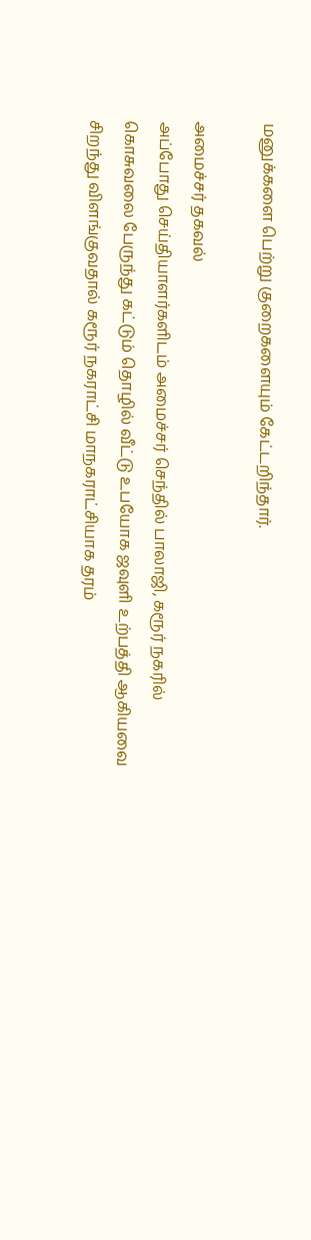மனுக்களை பெற்று குறைகளையும் கேட்டறிந்தார்.

அமைச்சர் தகவல்
அப்போது செய்தியாளர்களிடம் அமைச்சர் செந்தில் பாலாஜி, கரூர் நகரில் கொசுவலை பேருந்து கட்டும் தொழில் வீட்டு உபயோக ஜவுளி உற்பத்தி ஆகியவை சிறந்து விளங்குவதால் கரூர் நகராட்சி மாநகராட்சியாக தரம்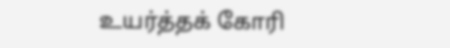உயர்த்தக் கோரி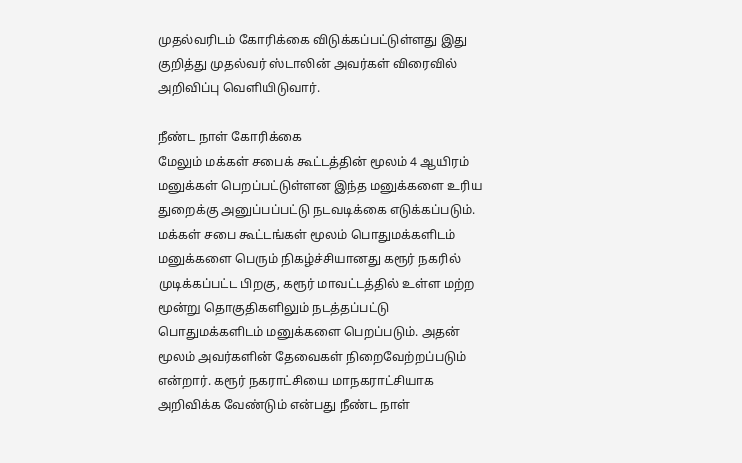முதல்வரிடம் கோரிக்கை விடுக்கப்பட்டுள்ளது இது குறித்து முதல்வர் ஸ்டாலின் அவர்கள் விரைவில் அறிவிப்பு வெளியிடுவார்.

நீண்ட நாள் கோரிக்கை
மேலும் மக்கள் சபைக் கூட்டத்தின் மூலம் 4 ஆயிரம் மனுக்கள் பெறப்பட்டுள்ளன இந்த மனுக்களை உரிய துறைக்கு அனுப்பப்பட்டு நடவடிக்கை எடுக்கப்படும். மக்கள் சபை கூட்டங்கள் மூலம் பொதுமக்களிடம் மனுக்களை பெரும் நிகழ்ச்சியானது கரூர் நகரில் முடிக்கப்பட்ட பிறகு, கரூர் மாவட்டத்தில் உள்ள மற்ற மூன்று தொகுதிகளிலும் நடத்தப்பட்டு பொதுமக்களிடம் மனுக்களை பெறப்படும். அதன் மூலம் அவர்களின் தேவைகள் நிறைவேற்றப்படும் என்றார். கரூர் நகராட்சியை மாநகராட்சியாக அறிவிக்க வேண்டும் என்பது நீண்ட நாள்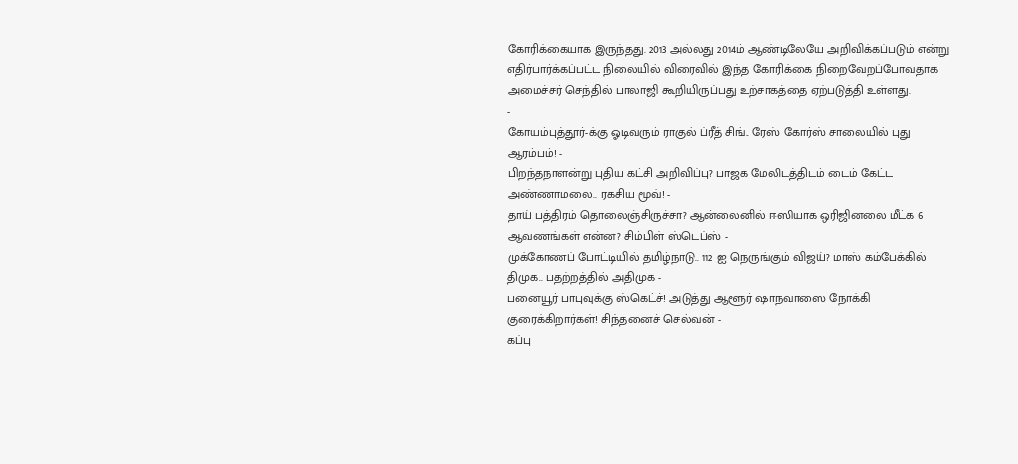கோரிக்கையாக இருந்தது. 2013 அல்லது 2014ம் ஆண்டிலேயே அறிவிக்கப்படும் என்று எதிர்பார்க்கப்பட்ட நிலையில் விரைவில் இந்த கோரிக்கை நிறைவேறப்போவதாக அமைச்சர் செந்தில் பாலாஜி கூறியிருப்பது உற்சாகத்தை ஏற்படுத்தி உள்ளது.
-
கோயம்புத்தூர்-க்கு ஓடிவரும் ராகுல் ப்ரீத் சிங்.. ரேஸ் கோர்ஸ் சாலையில் புது ஆரம்பம்! -
பிறந்தநாளன்று புதிய கட்சி அறிவிப்பு? பாஜக மேலிடத்திடம் டைம் கேட்ட அண்ணாமலை.. ரகசிய மூவ்! -
தாய் பத்திரம் தொலைஞ்சிருச்சா? ஆன்லைனில் ஈஸியாக ஒரிஜினலை மீட்க 6 ஆவணங்கள் என்ன? சிம்பிள் ஸ்டெப்ஸ் -
முக்கோணப் போட்டியில் தமிழ்நாடு.. 112 ஐ நெருங்கும் விஜய்? மாஸ் கம்பேக்கில் திமுக.. பதற்றத்தில் அதிமுக -
பனையூர் பாபுவுக்கு ஸ்கெட்ச்! அடுத்து ஆளூர் ஷாநவாஸை நோக்கி குரைக்கிறார்கள்! சிந்தனைச் செல்வன் -
கப்பு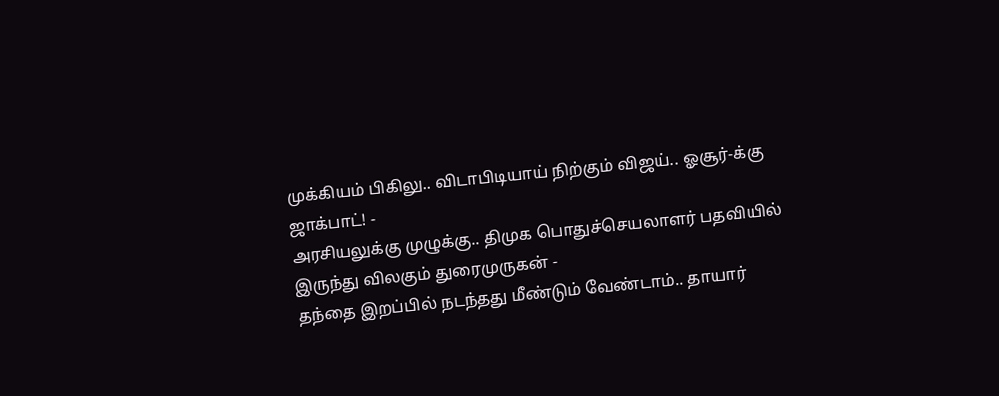முக்கியம் பிகிலு.. விடாபிடியாய் நிற்கும் விஜய்.. ஓசூர்-க்கு ஜாக்பாட்! -
அரசியலுக்கு முழுக்கு.. திமுக பொதுச்செயலாளர் பதவியில் இருந்து விலகும் துரைமுருகன் -
தந்தை இறப்பில் நடந்தது மீண்டும் வேண்டாம்.. தாயார்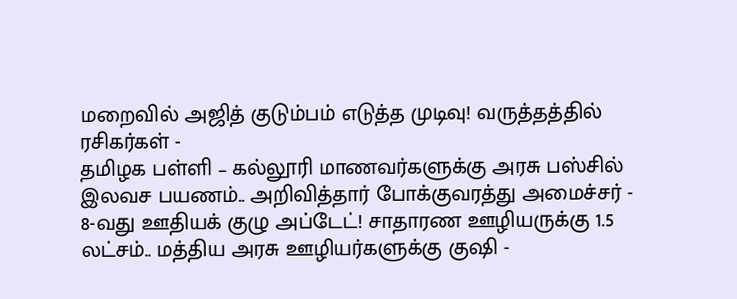மறைவில் அஜித் குடும்பம் எடுத்த முடிவு! வருத்தத்தில் ரசிகர்கள் -
தமிழக பள்ளி – கல்லூரி மாணவர்களுக்கு அரசு பஸ்சில் இலவச பயணம்.. அறிவித்தார் போக்குவரத்து அமைச்சர் -
8-வது ஊதியக் குழு அப்டேட்! சாதாரண ஊழியருக்கு 1.5 லட்சம்.. மத்திய அரசு ஊழியர்களுக்கு குஷி -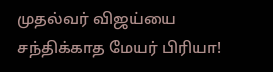முதல்வர் விஜய்யை சந்திக்காத மேயர் பிரியா!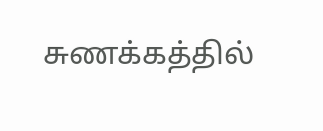சுணக்கத்தில்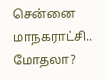சென்னை மாநகராட்சி.. மோதலா?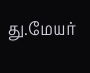து.மேயர்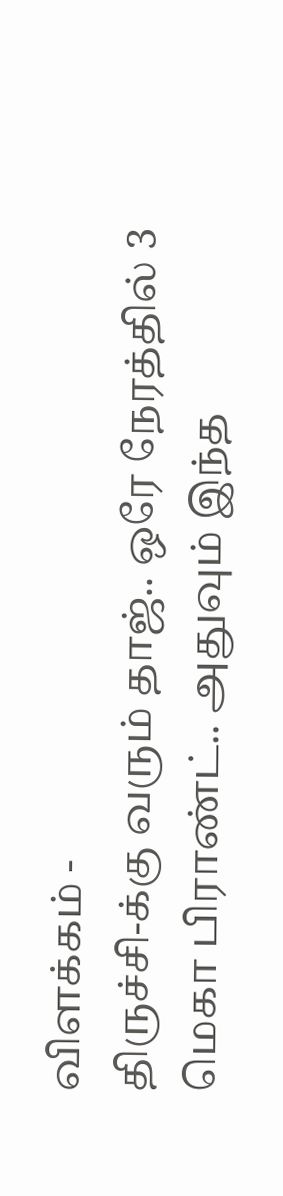விளக்கம் -
திருச்சி-க்கு வரும் தாஜ்.. ஒரே நேரத்தில் 3 மெகா பிராண்ட்.. அதுவும் இந்த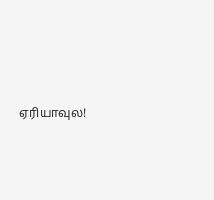ஏரியாவுல!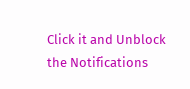Click it and Unblock the Notifications